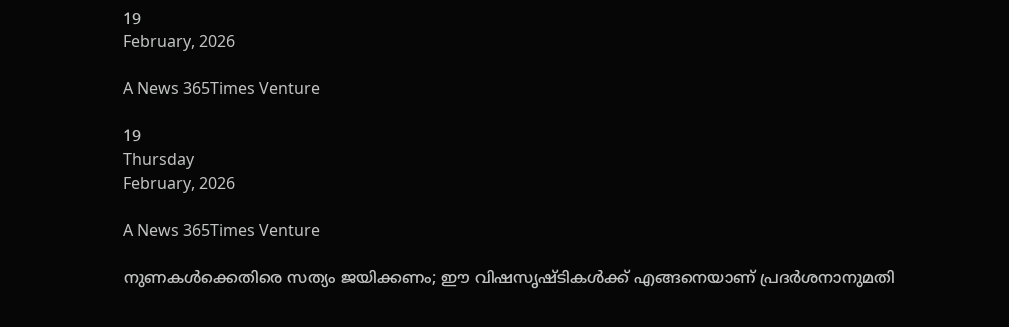19
February, 2026

A News 365Times Venture

19
Thursday
February, 2026

A News 365Times Venture

നുണകള്‍ക്കെതിരെ സത്യം ജയിക്കണം; ഈ വിഷസൃഷ്ടികള്‍ക്ക് എങ്ങനെയാണ് പ്രദര്‍ശനാനുമതി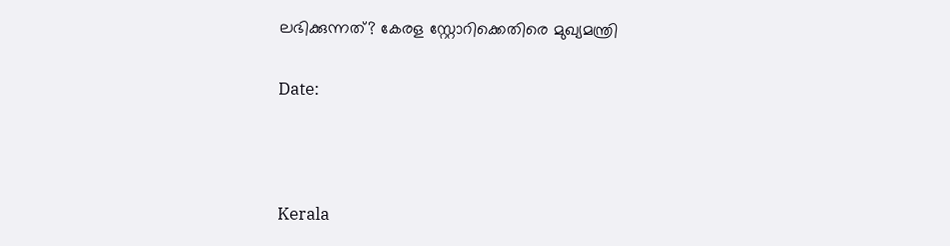ലഭിക്കുന്നത്? കേരള സ്റ്റോറിക്കെതിരെ മുഖ്യമന്ത്രി

Date:



Kerala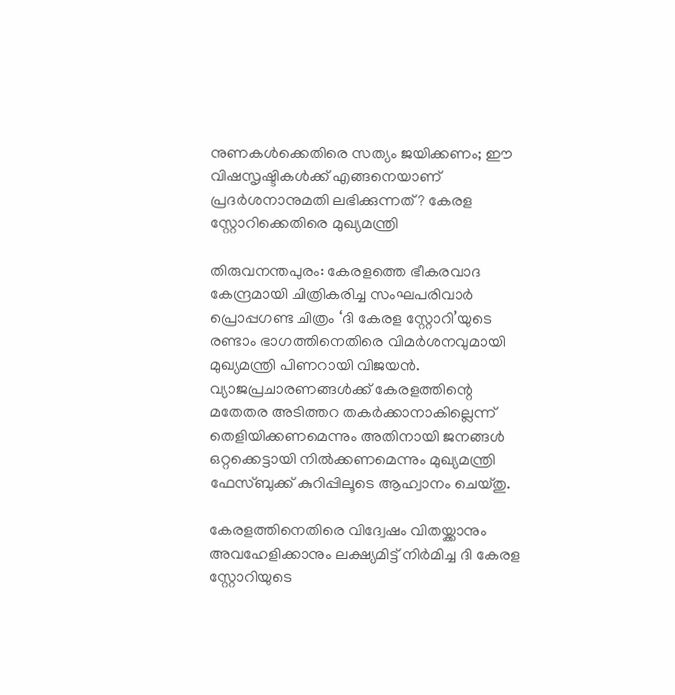നുണകള്‍ക്കെതിരെ സത്യം ജയിക്കണം; ഈ വിഷസൃഷ്ടികള്‍ക്ക് എങ്ങനെയാണ് പ്രദര്‍ശനാനുമതി ലഭിക്കുന്നത്? കേരള സ്റ്റോറിക്കെതിരെ മുഖ്യമന്ത്രി

തിരുവനന്തപുരം: കേരളത്തെ ഭീകരവാദ കേന്ദ്രമായി ചിത്രികരിച്ച സംഘപരിവാര്‍ പ്രൊപ്പഗണ്ട ചിത്രം ‘ദി കേരള സ്റ്റോറി’യുടെ രണ്ടാം ഭാഗത്തിനെതിരെ വിമര്‍ശനവുമായി മുഖ്യമന്ത്രി പിണറായി വിജയന്‍. വ്യാജപ്രചാരണങ്ങള്‍ക്ക് കേരളത്തിന്റെ മതേതര അടിത്തറ തകര്‍ക്കാനാകില്ലെന്ന് തെളിയിക്കണമെന്നും അതിനായി ജനങ്ങള്‍ ഒറ്റക്കെട്ടായി നില്‍ക്കണമെന്നും മുഖ്യമന്ത്രി ഫേസ്ബുക്ക് കുറിപ്പിലൂടെ ആഹ്വാനം ചെയ്തു.

കേരളത്തിനെതിരെ വിദ്വേഷം വിതയ്ക്കാനും അവഹേളിക്കാനും ലക്ഷ്യമിട്ട് നിര്‍മിച്ച ദി കേരള സ്റ്റോറിയുടെ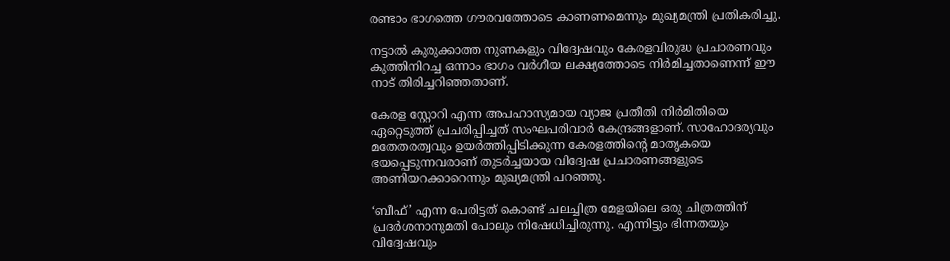രണ്ടാം ഭാഗത്തെ ഗൗരവത്തോടെ കാണണമെന്നും മുഖ്യമന്ത്രി പ്രതികരിച്ചു.

നട്ടാല്‍ കുരുക്കാത്ത നുണകളും വിദ്വേഷവും കേരളവിരുദ്ധ പ്രചാരണവും കുത്തിനിറച്ച ഒന്നാം ഭാഗം വര്‍ഗീയ ലക്ഷ്യത്തോടെ നിര്‍മിച്ചതാണെന്ന് ഈ നാട് തിരിച്ചറിഞ്ഞതാണ്.

കേരള സ്റ്റോറി എന്ന അപഹാസ്യമായ വ്യാജ പ്രതീതി നിര്‍മിതിയെ ഏറ്റെടുത്ത് പ്രചരിപ്പിച്ചത് സംഘപരിവാര്‍ കേന്ദ്രങ്ങളാണ്. സാഹോദര്യവും മതേതരത്വവും ഉയര്‍ത്തിപ്പിടിക്കുന്ന കേരളത്തിന്റെ മാതൃകയെ ഭയപ്പെടുന്നവരാണ് തുടര്‍ച്ചയായ വിദ്വേഷ പ്രചാരണങ്ങളുടെ അണിയറക്കാറെന്നും മുഖ്യമന്ത്രി പറഞ്ഞു.

‘ബീഫ്’ എന്ന പേരിട്ടത് കൊണ്ട് ചലച്ചിത്ര മേളയിലെ ഒരു ചിത്രത്തിന് പ്രദര്‍ശനാനുമതി പോലും നിഷേധിച്ചിരുന്നു. എന്നിട്ടും ഭിന്നതയും വിദ്വേഷവും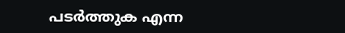പടര്‍ത്തുക എന്ന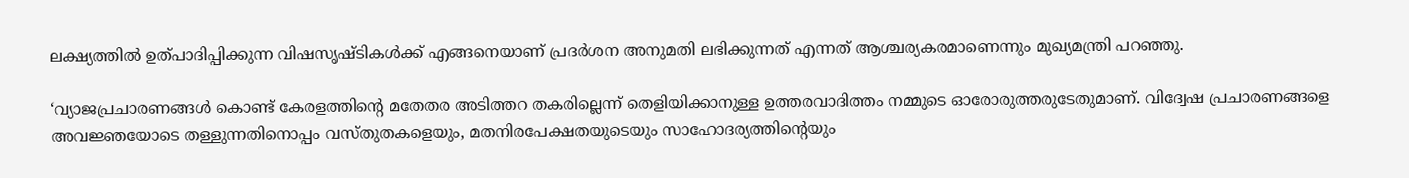ലക്ഷ്യത്തില്‍ ഉത്പാദിപ്പിക്കുന്ന വിഷസൃഷ്ടികള്‍ക്ക് എങ്ങനെയാണ് പ്രദര്‍ശന അനുമതി ലഭിക്കുന്നത് എന്നത് ആശ്ചര്യകരമാണെന്നും മുഖ്യമന്ത്രി പറഞ്ഞു.

‘വ്യാജപ്രചാരണങ്ങള്‍ കൊണ്ട് കേരളത്തിന്റെ മതേതര അടിത്തറ തകരില്ലെന്ന് തെളിയിക്കാനുള്ള ഉത്തരവാദിത്തം നമ്മുടെ ഓരോരുത്തരുടേതുമാണ്. വിദ്വേഷ പ്രചാരണങ്ങളെ അവജ്ഞയോടെ തള്ളുന്നതിനൊപ്പം വസ്തുതകളെയും, മതനിരപേക്ഷതയുടെയും സാഹോദര്യത്തിന്റെയും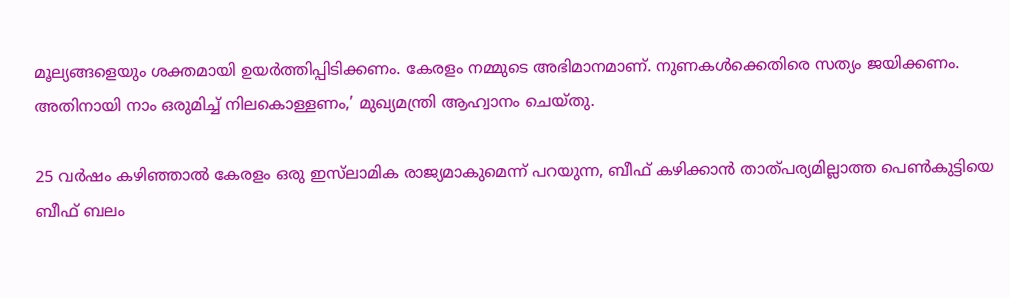മൂല്യങ്ങളെയും ശക്തമായി ഉയര്‍ത്തിപ്പിടിക്കണം. കേരളം നമ്മുടെ അഭിമാനമാണ്. നുണകള്‍ക്കെതിരെ സത്യം ജയിക്കണം. അതിനായി നാം ഒരുമിച്ച് നിലകൊള്ളണം,’ മുഖ്യമന്ത്രി ആഹ്വാനം ചെയ്തു.

25 വര്‍ഷം കഴിഞ്ഞാല്‍ കേരളം ഒരു ഇസ്‌ലാമിക രാജ്യമാകുമെന്ന് പറയുന്ന, ബീഫ് കഴിക്കാന്‍ താത്പര്യമില്ലാത്ത പെണ്‍കുട്ടിയെ ബീഫ് ബലം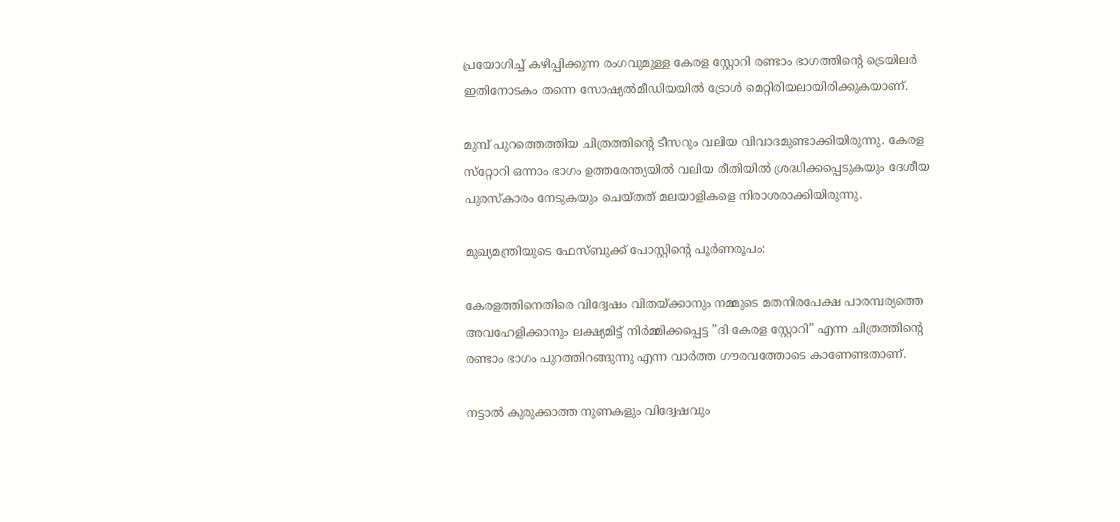പ്രയോഗിച്ച് കഴിപ്പിക്കുന്ന രംഗവുമുള്ള കേരള സ്റ്റോറി രണ്ടാം ഭാഗത്തിന്റെ ട്രെയിലര്‍ ഇതിനോടകം തന്നെ സോഷ്യല്‍മീഡിയയില്‍ ട്രോള്‍ മെറ്റിരിയലായിരിക്കുകയാണ്.

മുമ്പ് പുറത്തെത്തിയ ചിത്രത്തിന്റെ ടീസറും വലിയ വിവാദമുണ്ടാക്കിയിരുന്നു. കേരള സ്‌റ്റോറി ഒന്നാം ഭാഗം ഉത്തരേന്ത്യയില്‍ വലിയ രീതിയില്‍ ശ്രദ്ധിക്കപ്പെടുകയും ദേശീയ പുരസ്‌കാരം നേടുകയും ചെയ്തത് മലയാളികളെ നിരാശരാക്കിയിരുന്നു.

മുഖ്യമന്ത്രിയുടെ ഫേസ്ബുക്ക് പോസ്റ്റിന്റെ പൂര്‍ണരൂപം:

കേരളത്തിനെതിരെ വിദ്വേഷം വിതയ്ക്കാനും നമ്മുടെ മതനിരപേക്ഷ പാരമ്പര്യത്തെ അവഹേളിക്കാനും ലക്ഷ്യമിട്ട് നിര്‍മ്മിക്കപ്പെട്ട ”ദി കേരള സ്റ്റോറി” എന്ന ചിത്രത്തിന്റെ രണ്ടാം ഭാഗം പുറത്തിറങ്ങുന്നു എന്ന വാര്‍ത്ത ഗൗരവത്തോടെ കാണേണ്ടതാണ്.

നട്ടാല്‍ കുരുക്കാത്ത നുണകളും വിദ്വേഷവും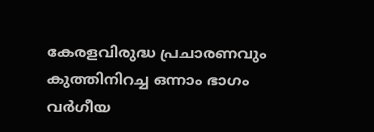കേരളവിരുദ്ധ പ്രചാരണവും കുത്തിനിറച്ച ഒന്നാം ഭാഗം വര്‍ഗീയ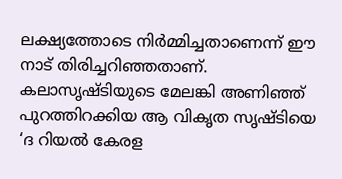ലക്ഷ്യത്തോടെ നിര്‍മ്മിച്ചതാണെന്ന് ഈ നാട് തിരിച്ചറിഞ്ഞതാണ്. കലാസൃഷ്ടിയുടെ മേലങ്കി അണിഞ്ഞ് പുറത്തിറക്കിയ ആ വികൃത സൃഷ്ടിയെ ‘ദ റിയല്‍ കേരള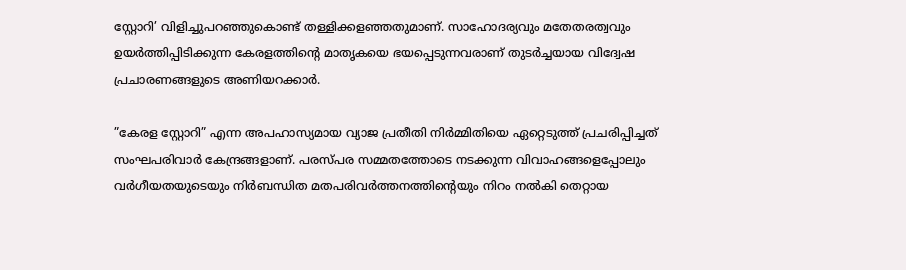സ്റ്റോറി’ വിളിച്ചുപറഞ്ഞുകൊണ്ട് തള്ളിക്കളഞ്ഞതുമാണ്. സാഹോദര്യവും മതേതരത്വവും ഉയര്‍ത്തിപ്പിടിക്കുന്ന കേരളത്തിന്റെ മാതൃകയെ ഭയപ്പെടുന്നവരാണ് തുടര്‍ച്ചയായ വിദ്വേഷ പ്രചാരണങ്ങളുടെ അണിയറക്കാര്‍.

”കേരള സ്റ്റോറി” എന്ന അപഹാസ്യമായ വ്യാജ പ്രതീതി നിര്‍മ്മിതിയെ ഏറ്റെടുത്ത് പ്രചരിപ്പിച്ചത് സംഘപരിവാര്‍ കേന്ദ്രങ്ങളാണ്. പരസ്പര സമ്മതത്തോടെ നടക്കുന്ന വിവാഹങ്ങളെപ്പോലും വര്‍ഗീയതയുടെയും നിര്‍ബന്ധിത മതപരിവര്‍ത്തനത്തിന്റെയും നിറം നല്‍കി തെറ്റായ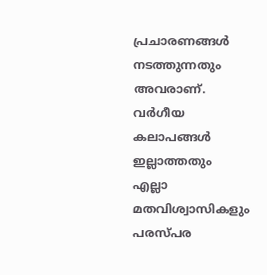പ്രചാരണങ്ങള്‍ നടത്തുന്നതും അവരാണ്. വര്‍ഗീയ കലാപങ്ങള്‍ ഇല്ലാത്തതും എല്ലാ മതവിശ്വാസികളും പരസ്പര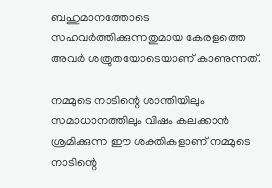ബഹുമാനത്തോടെ സഹവര്‍ത്തിക്കുന്നതുമായ കേരളത്തെ അവര്‍ ശത്രുതയോടെയാണ് കാണുന്നത്.

നമ്മുടെ നാടിന്റെ ശാന്തിയിലും സമാധാനത്തിലും വിഷം കലക്കാന്‍ ശ്രമിക്കുന്ന ഈ ശക്തികളാണ് നമ്മുടെ നാടിന്റെ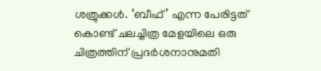ശത്രുക്കള്‍. ‘ബീഫ്’ എന്ന പേരിട്ടത് കൊണ്ട് ചലച്ചിത്ര മേളയിലെ ഒരു ചിത്രത്തിന് പ്രദര്‍ശനാനുമതി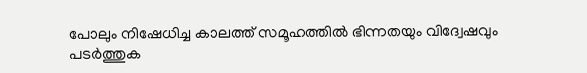പോലും നിഷേധിച്ച കാലത്ത് സമൂഹത്തില്‍ ഭിന്നതയും വിദ്വേഷവും പടര്‍ത്തുക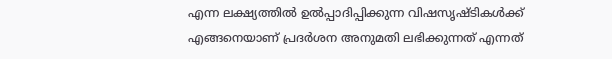എന്ന ലക്ഷ്യത്തില്‍ ഉല്‍പ്പാദിപ്പിക്കുന്ന വിഷസൃഷ്ടികള്‍ക്ക് എങ്ങനെയാണ് പ്രദര്‍ശന അനുമതി ലഭിക്കുന്നത് എന്നത്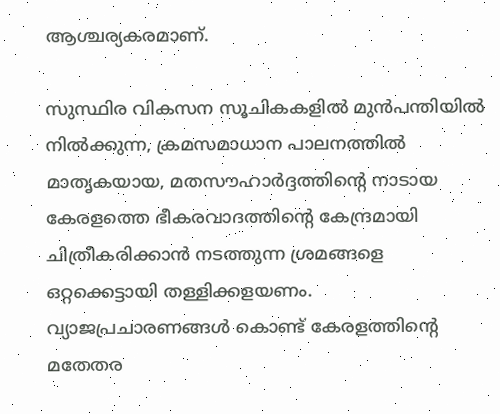ആശ്ചര്യകരമാണ്.

സുസ്ഥിര വികസന സൂചികകളില്‍ മുന്‍പന്തിയില്‍ നില്‍ക്കുന്ന, ക്രമസമാധാന പാലനത്തില്‍ മാതൃകയായ, മതസൗഹാര്‍ദ്ദത്തിന്റെ നാടായ കേരളത്തെ ഭീകരവാദത്തിന്റെ കേന്ദ്രമായി ചിത്രീകരിക്കാന്‍ നടത്തുന്ന ശ്രമങ്ങളെ ഒറ്റക്കെട്ടായി തള്ളിക്കളയണം. വ്യാജപ്രചാരണങ്ങള്‍ കൊണ്ട് കേരളത്തിന്റെ മതേതര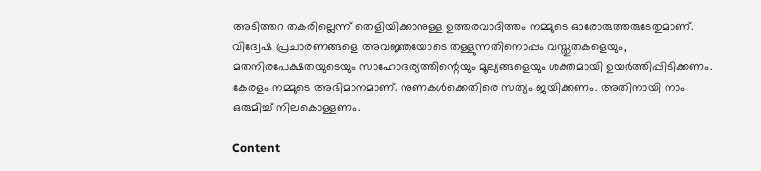അടിത്തറ തകരില്ലെന്ന് തെളിയിക്കാനുള്ള ഉത്തരവാദിത്തം നമ്മുടെ ഓരോരുത്തരുടേതുമാണ്.
വിദ്വേഷ പ്രചാരണങ്ങളെ അവജ്ഞയോടെ തള്ളുന്നതിനൊപ്പം വസ്തുതകളെയും, മതനിരപേക്ഷതയുടെയും സാഹോദര്യത്തിന്റെയും മൂല്യങ്ങളെയും ശക്തമായി ഉയര്‍ത്തിപ്പിടിക്കണം. കേരളം നമ്മുടെ അഭിമാനമാണ്. നുണകള്‍ക്കെതിരെ സത്യം ജയിക്കണം. അതിനായി നാം ഒരുമിച്ച് നിലകൊള്ളണം.

Content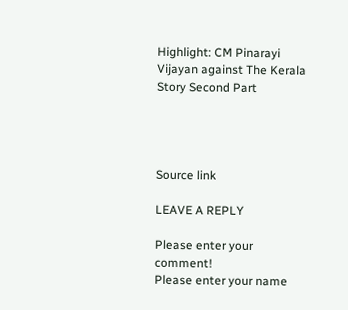Highlight: CM Pinarayi Vijayan against The Kerala Story Second Part




Source link

LEAVE A REPLY

Please enter your comment!
Please enter your name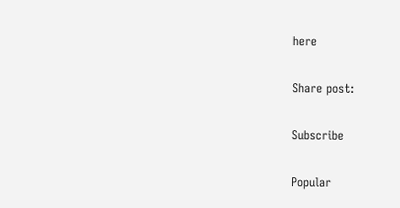here

Share post:

Subscribe

Popular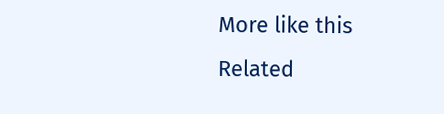More like this
Related